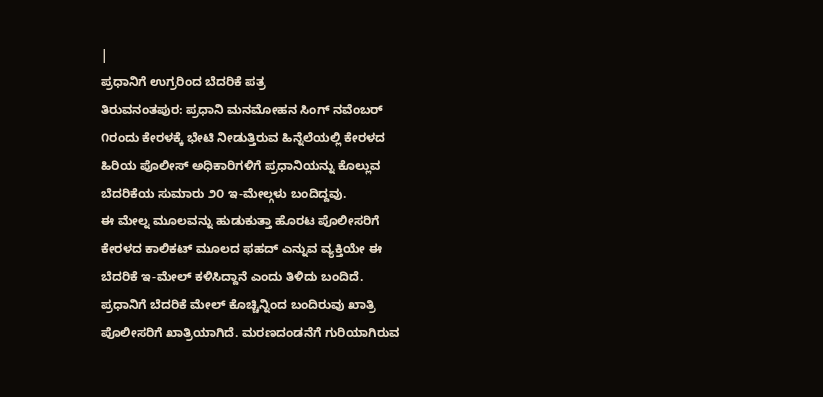|
ಪ್ರಧಾನಿಗೆ ಉಗ್ರರಿಂದ ಬೆದರಿಕೆ ಪತ್ರ
ತಿರುವನಂತಪುರ: ಪ್ರಧಾನಿ ಮನಮೋಹನ ಸಿಂಗ್ ನವೆಂಬರ್
೧ರಂದು ಕೇರಳಕ್ಕೆ ಭೇಟಿ ನೀಡುತ್ತಿರುವ ಹಿನ್ನೆಲೆಯಲ್ಲಿ ಕೇರಳದ
ಹಿರಿಯ ಪೊಲೀಸ್ ಅಧಿಕಾರಿಗಳಿಗೆ ಪ್ರಧಾನಿಯನ್ನು ಕೊಲ್ಲುವ
ಬೆದರಿಕೆಯ ಸುಮಾರು ೨೦ ಇ-ಮೇಲ್ಗಳು ಬಂದಿದ್ದವು.
ಈ ಮೇಲ್ನ ಮೂಲವನ್ನು ಹುಡುಕುತ್ತಾ ಹೊರಟ ಪೊಲೀಸರಿಗೆ
ಕೇರಳದ ಕಾಲಿಕಟ್ ಮೂಲದ ಫಹದ್ ಎನ್ನುವ ವ್ಯಕ್ತಿಯೇ ಈ
ಬೆದರಿಕೆ ಇ-ಮೇಲ್ ಕಳಿಸಿದ್ದಾನೆ ಎಂದು ತಿಳಿದು ಬಂದಿದೆ.
ಪ್ರಧಾನಿಗೆ ಬೆದರಿಕೆ ಮೇಲ್ ಕೊಚ್ಚಿನ್ನಿಂದ ಬಂದಿರುವು ಖಾತ್ರಿ
ಪೊಲೀಸರಿಗೆ ಖಾತ್ರಿಯಾಗಿದೆ. ಮರಣದಂಡನೆಗೆ ಗುರಿಯಾಗಿರುವ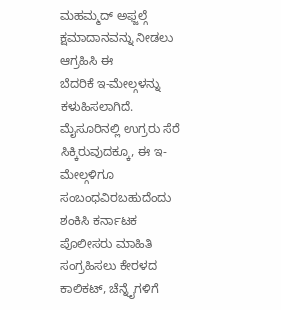ಮಹಮ್ಮದ್ ಅಫ್ಜಲ್ಗೆ ಕ್ಷಮಾದಾನವನ್ನು ನೀಡಲು ಆಗ್ರಹಿಸಿ ಈ
ಬೆದರಿಕೆ ಇ-ಮೇಲ್ಗಳನ್ನು ಕಳುಹಿಸಲಾಗಿದೆ.
ಮೈಸೂರಿನಲ್ಲಿ ಉಗ್ರರು ಸೆರೆ ಸಿಕ್ಕಿರುವುದಕ್ಕೂ, ಈ ಇ-ಮೇಲ್ಗಳಿಗೂ
ಸಂಬಂಧವಿರಬಹುದೆಂದು ಶಂಕಿಸಿ ಕರ್ನಾಟಕ ಪೊಲೀಸರು ಮಾಹಿತಿ
ಸಂಗ್ರಹಿಸಲು ಕೇರಳದ ಕಾಲಿಕಟ್, ಚೆನ್ನೈಗಳಿಗೆ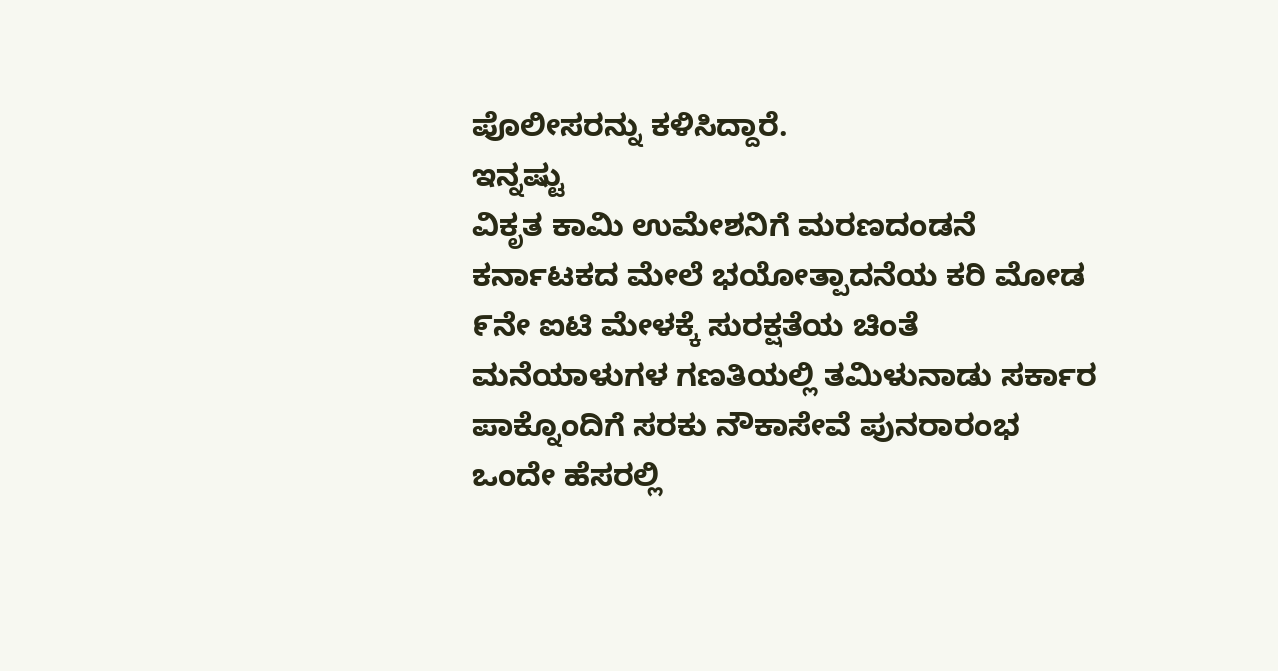ಪೊಲೀಸರನ್ನು ಕಳಿಸಿದ್ದಾರೆ.
ಇನ್ನಷ್ಟು
ವಿಕೃತ ಕಾಮಿ ಉಮೇಶನಿಗೆ ಮರಣದಂಡನೆ
ಕರ್ನಾಟಕದ ಮೇಲೆ ಭಯೋತ್ಪಾದನೆಯ ಕರಿ ಮೋಡ
೯ನೇ ಐಟಿ ಮೇಳಕ್ಕೆ ಸುರಕ್ಷತೆಯ ಚಿಂತೆ
ಮನೆಯಾಳುಗಳ ಗಣತಿಯಲ್ಲಿ ತಮಿಳುನಾಡು ಸರ್ಕಾರ
ಪಾಕ್ನೊಂದಿಗೆ ಸರಕು ನೌಕಾಸೇವೆ ಪುನರಾರಂಭ
ಒಂದೇ ಹೆಸರಲ್ಲಿ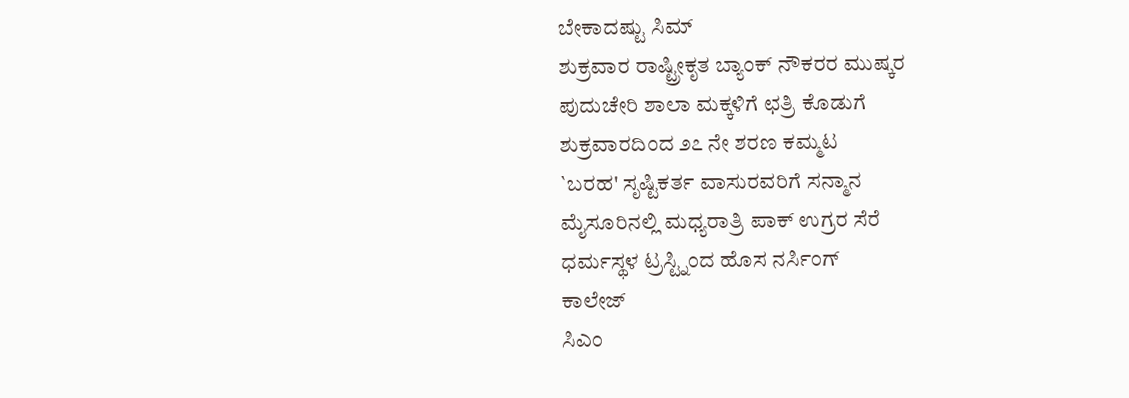ಬೇಕಾದಷ್ಟು ಸಿಮ್
ಶುಕ್ರವಾರ ರಾಷ್ಟ್ರೀಕೃತ ಬ್ಯಾಂಕ್ ನೌಕರರ ಮುಷ್ಕರ
ಪುದುಚೇರಿ ಶಾಲಾ ಮಕ್ಕಳಿಗೆ ಛತ್ರಿ ಕೊಡುಗೆ
ಶುಕ್ರವಾರದಿಂದ ೨೭ ನೇ ಶರಣ ಕಮ್ಮಟ
`ಬರಹ' ಸೃಷ್ಟಿಕರ್ತ ವಾಸುರವರಿಗೆ ಸನ್ಮಾನ
ಮೈಸೂರಿನಲ್ಲಿ ಮಧ್ಯರಾತ್ರಿ ಪಾಕ್ ಉಗ್ರರ ಸೆರೆ
ಧರ್ಮಸ್ಥಳ ಟ್ರಸ್ಟ್ನಿಂದ ಹೊಸ ನರ್ಸಿಂಗ್
ಕಾಲೇಜ್
ಸಿಎಂ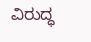ವಿರುದ್ಧ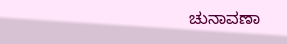ಚುನಾವಣಾ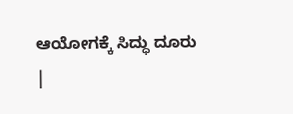ಆಯೋಗಕ್ಕೆ ಸಿದ್ಧು ದೂರು
|